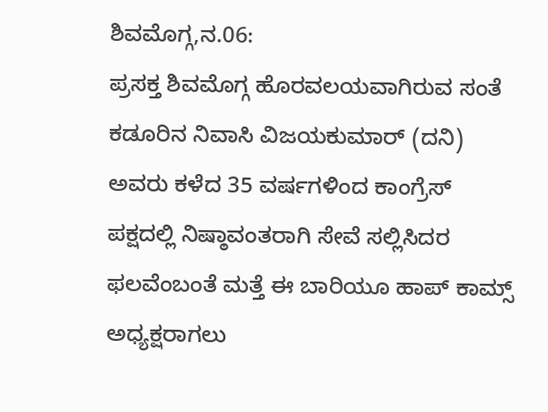ಶಿವಮೊಗ್ಗ,ನ.06:
ಪ್ರಸಕ್ತ ಶಿವಮೊಗ್ಗ ಹೊರವಲಯವಾಗಿರುವ ಸಂತೆ ಕಡೂರಿನ ನಿವಾಸಿ ವಿಜಯಕುಮಾರ್ (ದನಿ) ಅವರು ಕಳೆದ 35 ವರ್ಷಗಳಿಂದ ಕಾಂಗ್ರೆಸ್ ಪಕ್ಷದಲ್ಲಿ ನಿಷ್ಠಾವಂತರಾಗಿ ಸೇವೆ ಸಲ್ಲಿಸಿದರ ಫಲವೆಂಬಂತೆ ಮತ್ತೆ ಈ ಬಾರಿಯೂ ಹಾಪ್ ಕಾಮ್ಸ್ ಅಧ್ಯಕ್ಷರಾಗಲು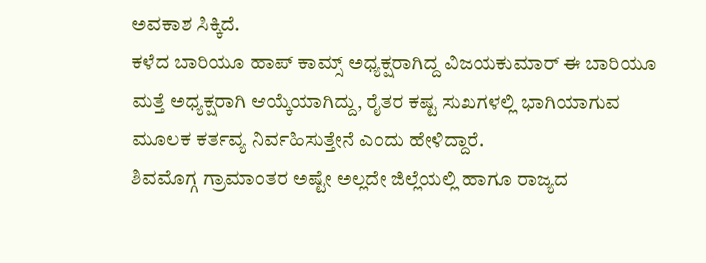ಅವಕಾಶ ಸಿಕ್ಕಿದೆ.
ಕಳೆದ ಬಾರಿಯೂ ಹಾಪ್ ಕಾಮ್ಸ್ ಅಧ್ಯಕ್ಷರಾಗಿದ್ದ ವಿಜಯಕುಮಾರ್ ಈ ಬಾರಿಯೂ ಮತ್ತೆ ಅಧ್ಯಕ್ಷರಾಗಿ ಆಯ್ಕೆಯಾಗಿದ್ದು, ರೈತರ ಕಷ್ಟ ಸುಖಗಳಲ್ಲಿ ಭಾಗಿಯಾಗುವ ಮೂಲಕ ಕರ್ತವ್ಯ ನಿರ್ವಹಿಸುತ್ತೇನೆ ಎಂದು ಹೇಳಿದ್ದಾರೆ.
ಶಿವಮೊಗ್ಗ ಗ್ರಾಮಾಂತರ ಅಷ್ಟೇ ಅಲ್ಲದೇ ಜಿಲ್ಲೆಯಲ್ಲಿ ಹಾಗೂ ರಾಜ್ಯದ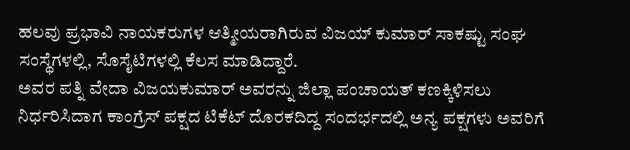ಹಲವು ಪ್ರಭಾವಿ ನಾಯಕರುಗಳ ಆತ್ಮೀಯರಾಗಿರುವ ವಿಜಯ್ ಕುಮಾರ್ ಸಾಕಷ್ಟು ಸಂಘ ಸಂಸ್ಥೆಗಳಲ್ಲಿ, ಸೊಸೈಟಿಗಳಲ್ಲಿ ಕೆಲಸ ಮಾಡಿದ್ದಾರೆ.
ಅವರ ಪತ್ನಿ ವೇದಾ ವಿಜಯಕುಮಾರ್ ಅವರನ್ನು ಜಿಲ್ಲಾ ಪಂಚಾಯತ್ ಕಣಕ್ಕಿಳಿಸಲು ನಿರ್ಧರಿಸಿದಾಗ ಕಾಂಗ್ರೆಸ್ ಪಕ್ಷದ ಟಿಕೆಟ್ ದೊರಕದಿದ್ದ ಸಂದರ್ಭದಲ್ಲಿ ಅನ್ಯ ಪಕ್ಷಗಳು ಅವರಿಗೆ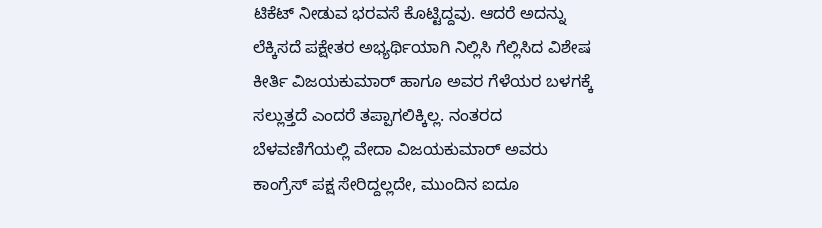ಟಿಕೆಟ್ ನೀಡುವ ಭರವಸೆ ಕೊಟ್ಟಿದ್ದವು. ಆದರೆ ಅದನ್ನು ಲೆಕ್ಕಿಸದೆ ಪಕ್ಷೇತರ ಅಭ್ಯರ್ಥಿಯಾಗಿ ನಿಲ್ಲಿಸಿ ಗೆಲ್ಲಿಸಿದ ವಿಶೇಷ ಕೀರ್ತಿ ವಿಜಯಕುಮಾರ್ ಹಾಗೂ ಅವರ ಗೆಳೆಯರ ಬಳಗಕ್ಕೆ ಸಲ್ಲುತ್ತದೆ ಎಂದರೆ ತಪ್ಪಾಗಲಿಕ್ಕಿಲ್ಲ. ನಂತರದ ಬೆಳವಣಿಗೆಯಲ್ಲಿ ವೇದಾ ವಿಜಯಕುಮಾರ್ ಅವರು ಕಾಂಗ್ರೆಸ್ ಪಕ್ಷ ಸೇರಿದ್ದಲ್ಲದೇ, ಮುಂದಿನ ಐದೂ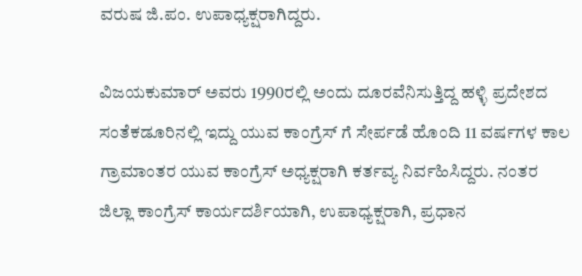ವರುಷ ಜಿ.ಪಂ. ಉಪಾಧ್ಯಕ್ಷರಾಗಿದ್ದರು.

ವಿಜಯಕುಮಾರ್ ಅವರು 1990ರಲ್ಲಿ ಅಂದು ದೂರವೆನಿಸುತ್ತಿದ್ದ ಹಳ್ಳಿ ಪ್ರದೇಶದ ಸಂತೆಕಡೂರಿನಲ್ಲಿ ಇದ್ದು ಯುವ ಕಾಂಗ್ರೆಸ್ ಗೆ ಸೇರ್ಪಡೆ ಹೊಂದಿ 11 ವರ್ಷಗಳ ಕಾಲ ಗ್ರಾಮಾಂತರ ಯುವ ಕಾಂಗ್ರೆಸ್ ಅಧ್ಯಕ್ಷರಾಗಿ ಕರ್ತವ್ಯ ನಿರ್ವಹಿಸಿದ್ದರು. ನಂತರ ಜಿಲ್ಲಾ ಕಾಂಗ್ರೆಸ್ ಕಾರ್ಯದರ್ಶಿಯಾಗಿ, ಉಪಾಧ್ಯಕ್ಷರಾಗಿ, ಪ್ರಧಾನ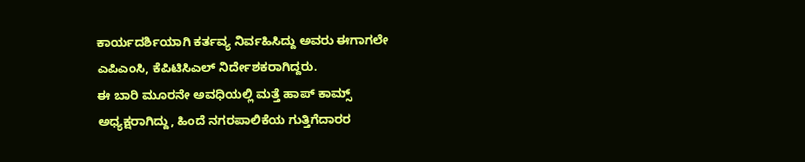ಕಾರ್ಯದರ್ಶಿಯಾಗಿ ಕರ್ತವ್ಯ ನಿರ್ವಹಿಸಿದ್ದು ಅವರು ಈಗಾಗಲೇ ಎಪಿಎಂಸಿ, ಕೆಪಿಟಿಸಿಎಲ್ ನಿರ್ದೇಶಕರಾಗಿದ್ದರು.
ಈ ಬಾರಿ ಮೂರನೇ ಅವಧಿಯಲ್ಲಿ ಮತ್ತೆ ಹಾಪ್ ಕಾಮ್ಸ್ ಅಧ್ಯಕ್ಷರಾಗಿದ್ದು, ಹಿಂದೆ ನಗರಪಾಲಿಕೆಯ ಗುತ್ತಿಗೆದಾರರ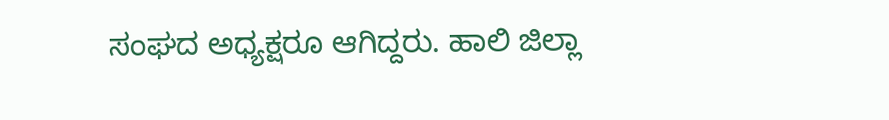ಸಂಘದ ಅಧ್ಯಕ್ಷರೂ ಆಗಿದ್ದರು. ಹಾಲಿ ಜಿಲ್ಲಾ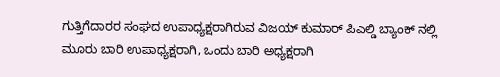ಗುತ್ತಿಗೆದಾರರ ಸಂಘದ ಉಪಾಧ್ಯಕ್ಷರಾಗಿರುವ ವಿಜಯ್ ಕುಮಾರ್ ಪಿಎಲ್ಡಿ ಬ್ಯಾಂಕ್ ನಲ್ಲಿ ಮೂರು ಬಾರಿ ಉಪಾಧ್ಯಕ್ಷರಾಗಿ, ಒಂದು ಬಾರಿ ಅಧ್ಯಕ್ಷರಾಗಿ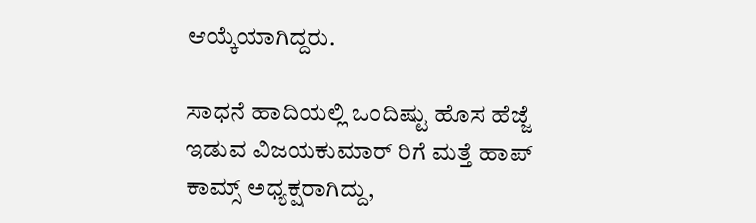ಆಯ್ಕೆಯಾಗಿದ್ದರು.

ಸಾಧನೆ ಹಾದಿಯಲ್ಲಿ ಒಂದಿಷ್ಟು ಹೊಸ ಹೆಜ್ಜೆ ಇಡುವ ವಿಜಯಕುಮಾರ್ ರಿಗೆ ಮತ್ತೆ ಹಾಪ್ ಕಾಮ್ಸ್ ಅಧ್ಯಕ್ಷರಾಗಿದ್ದು,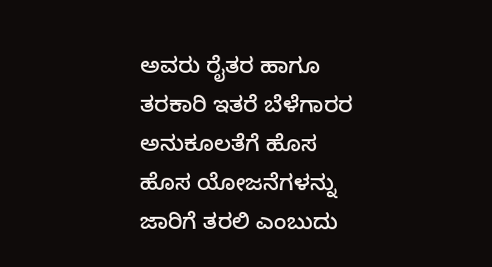ಅವರು ರೈತರ ಹಾಗೂ ತರಕಾರಿ ಇತರೆ ಬೆಳೆಗಾರರ ಅನುಕೂಲತೆಗೆ ಹೊಸ ಹೊಸ ಯೋಜನೆಗಳನ್ನು ಜಾರಿಗೆ ತರಲಿ ಎಂಬುದು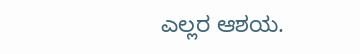ಎಲ್ಲರ ಆಶಯ.